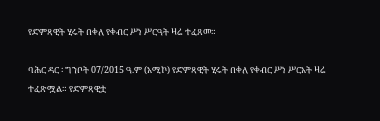የድምጻዊት ሂሩት በቀለ የቀብር ሥነ ሥርዓት ዛሬ ተፈጸመ።

ባሕር ዳር ፡ ግንቦት 07/2015 ዓ.ም (አሚኮ) የድምጻዊት ሂሩት በቀለ የቀብር ሥነ ሥርአት ዛሬ ተፈጽሟል። የድምጻዊቷ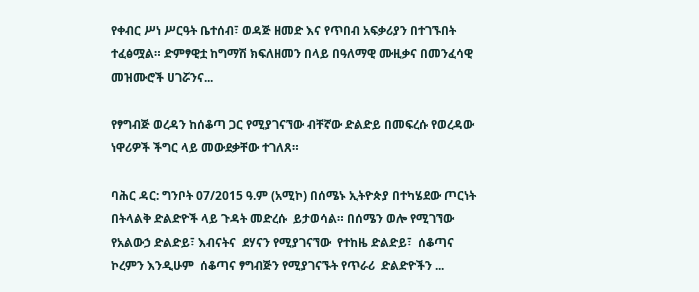የቀብር ሥነ ሥርዓት ቤተሰብ፣ ወዳጅ ዘመድ እና የጥበብ አፍቃሪያን በተገኙበት ተፈፅሟል። ድምፃዊቷ ከግማሽ ክፍለዘመን በላይ በዓለማዊ ሙዚቃና በመንፈሳዊ መዝሙሮች ሀገሯንና...

የፃግብጅ ወረዳን ከሰቆጣ ጋር የሚያገናኘው ብቸኛው ድልድይ በመፍረሱ የወረዳው ነዋሪዎች ችግር ላይ መውደቃቸው ተገለጸ።

ባሕር ዳር: ግንቦት 07/2015 ዓ.ም (አሚኮ) በሰሜኑ ኢትዮጵያ በተካሄደው ጦርነት በትላልቅ ድልድዮች ላይ ጉዳት መድረሱ  ይታወሳል። በሰሜን ወሎ የሚገኘው የአልውኃ ድልድይ፣ እብናትና  ደሃናን የሚያገናኘው  የተከዜ ድልድይ፣  ሰቆጣና  ኮረምን እንዲሁም  ሰቆጣና ፃግብጅን የሚያገናኙት የጥራሪ  ድልድዮችን ...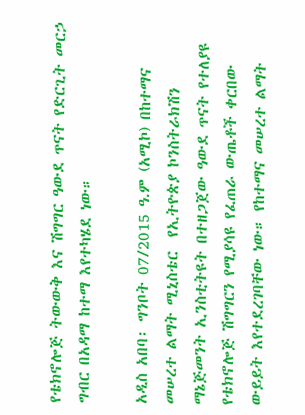የቴክኖሎጅ ትውውቅ እና ሽግግር ዓውደ ጥናት የድርጊት መርኃ ግብር በአዳማ ከተማ እየተካሄደ ነው።

አዲስ አበባ፡ ግንቦት 07/2015 ዓ.ም (አሚኮ) በከተማና መሠረተ ልማት ሚኒስቴር  የኢትዮጵያ ኮንስትራክሽን ማኔጅመንት ኢንስቲትዩት በተዘጋጀው ዓውደ ጥናት የተለያዩ የቴክኖሎጅ ሽግግርን የሚያሳዩ የፈጠራ ውጤቶች ቀርበው ውይይት እየተደረገባቸው ነው። የከተማና መሠረተ ልማት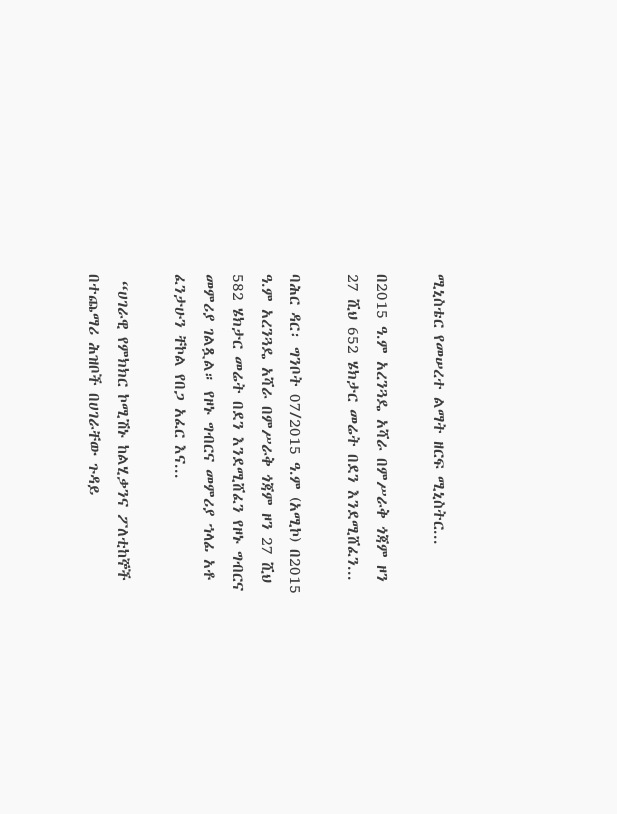ሚኒስቴር የመሠረተ ልማት ዘርፍ ሚኒስትር...

በ2015 ዓ.ም አረንጓዴ አሻራ በምሥራቅ ጎጃም ዞን 27 ሺህ 652 ሄክታር መሬት በደን እንደሚሸፈን...

ባሕር ዳር፡ ግንቦት 07/2015 ዓ.ም (አሚኮ) በ2015 ዓ.ም አረንጓዴ አሻራ በምሥራቅ ጎጃም ዞን 27 ሺህ 582 ሄክታር መሬት በደን እንደሚሸፈን የዞኑ ግብርና መምሪያ ገልጿል። የዞኑ ግብርና መምሪያ ኀላፊ አቶ ፈንታሁን ቸኮል የበጋ አፈር እና...

 “ሀገራዊ የምክክር ኮሚሽኑ ከልሂቃንና ፖለቲከኞች በተጨማሪ ሕዝቦች በሀገራቸው ጉዳይ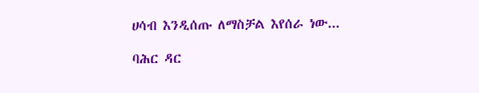ሀሳብ እንዲሰጡ ለማስቻል እየሰራ ነው...

ባሕር ዳር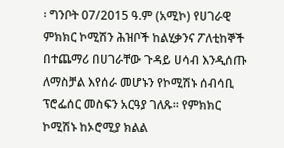፡ ግንቦት 07/2015 ዓ.ም (አሚኮ) የሀገራዊ ምክክር ኮሚሽን ሕዝቦች ከልሂቃንና ፖለቲከኞች በተጨማሪ በሀገራቸው ጉዳይ ሀሳብ እንዲሰጡ ለማስቻል እየሰራ መሆኑን የኮሚሽኑ ሰብሳቢ ፕሮፌሰር መስፍን አርዓያ ገለጹ። የምክክር ኮሚሽኑ ከኦሮሚያ ክልል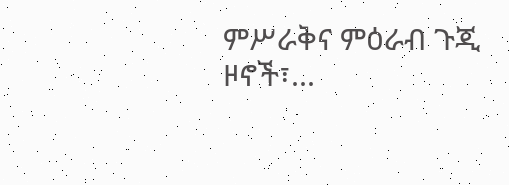ምሥራቅና ምዕራብ ጉጂ ዞኖች፣...